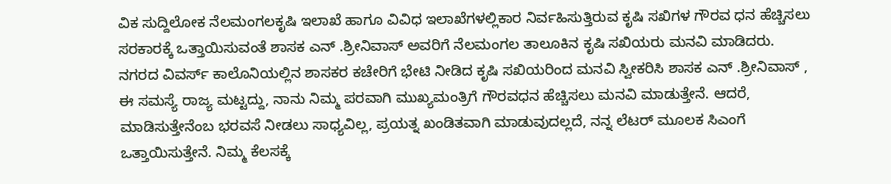ವಿಕ ಸುದ್ದಿಲೋಕ ನೆಲಮಂಗಲಕೃಷಿ ಇಲಾಖೆ ಹಾಗೂ ವಿವಿಧ ಇಲಾಖೆಗಳಲ್ಲಿಕಾರ ನಿರ್ವಹಿಸುತ್ತಿರುವ ಕೃಷಿ ಸಖಿಗಳ ಗೌರವ ಧನ ಹೆಚ್ಚಿಸಲು ಸರಕಾರಕ್ಕೆ ಒತ್ತಾಯಿಸುವಂತೆ ಶಾಸಕ ಎನ್ .ಶ್ರೀನಿವಾಸ್ ಅವರಿಗೆ ನೆಲಮಂಗಲ ತಾಲೂಕಿನ ಕೃಷಿ ಸಖಿಯರು ಮನವಿ ಮಾಡಿದರು.
ನಗರದ ವಿವರ್ಸ್ ಕಾಲೊನಿಯಲ್ಲಿನ ಶಾಸಕರ ಕಚೇರಿಗೆ ಭೇಟಿ ನೀಡಿದ ಕೃಷಿ ಸಖಿಯರಿಂದ ಮನವಿ ಸ್ವೀಕರಿಸಿ ಶಾಸಕ ಎನ್ .ಶ್ರೀನಿವಾಸ್ , ಈ ಸಮಸ್ಯೆ ರಾಜ್ಯ ಮಟ್ಟದ್ದು, ನಾನು ನಿಮ್ಮ ಪರವಾಗಿ ಮುಖ್ಯಮಂತ್ರಿಗೆ ಗೌರವಧನ ಹೆಚ್ಚಿಸಲು ಮನವಿ ಮಾಡುತ್ತೇನೆ. ಆದರೆ, ಮಾಡಿಸುತ್ತೇನೆಂಬ ಭರವಸೆ ನೀಡಲು ಸಾಧ್ಯವಿಲ್ಲ, ಪ್ರಯತ್ನ ಖಂಡಿತವಾಗಿ ಮಾಡುವುದಲ್ಲದೆ, ನನ್ನ ಲೆಟರ್ ಮೂಲಕ ಸಿಎಂಗೆ ಒತ್ತಾಯಿಸುತ್ತೇನೆ. ನಿಮ್ಮ ಕೆಲಸಕ್ಕೆ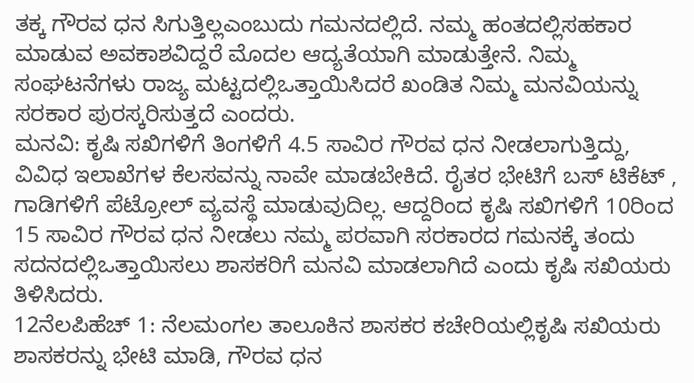ತಕ್ಕ ಗೌರವ ಧನ ಸಿಗುತ್ತಿಲ್ಲಎಂಬುದು ಗಮನದಲ್ಲಿದೆ. ನಮ್ಮ ಹಂತದಲ್ಲಿಸಹಕಾರ ಮಾಡುವ ಅವಕಾಶವಿದ್ದರೆ ಮೊದಲ ಆದ್ಯತೆಯಾಗಿ ಮಾಡುತ್ತೇನೆ. ನಿಮ್ಮ ಸಂಘಟನೆಗಳು ರಾಜ್ಯ ಮಟ್ಟದಲ್ಲಿಒತ್ತಾಯಿಸಿದರೆ ಖಂಡಿತ ನಿಮ್ಮ ಮನವಿಯನ್ನು ಸರಕಾರ ಪುರಸ್ಕರಿಸುತ್ತದೆ ಎಂದರು.
ಮನವಿ: ಕೃಷಿ ಸಖಿಗಳಿಗೆ ತಿಂಗಳಿಗೆ 4.5 ಸಾವಿರ ಗೌರವ ಧನ ನೀಡಲಾಗುತ್ತಿದ್ದು, ವಿವಿಧ ಇಲಾಖೆಗಳ ಕೆಲಸವನ್ನು ನಾವೇ ಮಾಡಬೇಕಿದೆ. ರೈತರ ಭೇಟಿಗೆ ಬಸ್ ಟಿಕೆಟ್ , ಗಾಡಿಗಳಿಗೆ ಪೆಟ್ರೋಲ್ ವ್ಯವಸ್ಥೆ ಮಾಡುವುದಿಲ್ಲ. ಆದ್ದರಿಂದ ಕೃಷಿ ಸಖಿಗಳಿಗೆ 10ರಿಂದ 15 ಸಾವಿರ ಗೌರವ ಧನ ನೀಡಲು ನಮ್ಮ ಪರವಾಗಿ ಸರಕಾರದ ಗಮನಕ್ಕೆ ತಂದು ಸದನದಲ್ಲಿಒತ್ತಾಯಿಸಲು ಶಾಸಕರಿಗೆ ಮನವಿ ಮಾಡಲಾಗಿದೆ ಎಂದು ಕೃಷಿ ಸಖಿಯರು ತಿಳಿಸಿದರು.
12ನೆಲಪಿಹೆಚ್ 1: ನೆಲಮಂಗಲ ತಾಲೂಕಿನ ಶಾಸಕರ ಕಚೇರಿಯಲ್ಲಿಕೃಷಿ ಸಖಿಯರು ಶಾಸಕರನ್ನು ಭೇಟಿ ಮಾಡಿ, ಗೌರವ ಧನ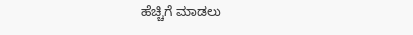ಹೆಚ್ಚಿಗೆ ಮಾಡಲು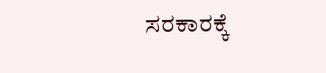ಸರಕಾರಕ್ಕೆ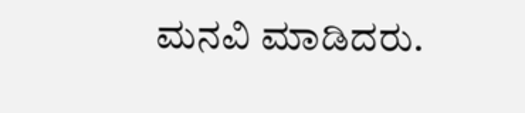ಮನವಿ ಮಾಡಿದರು.